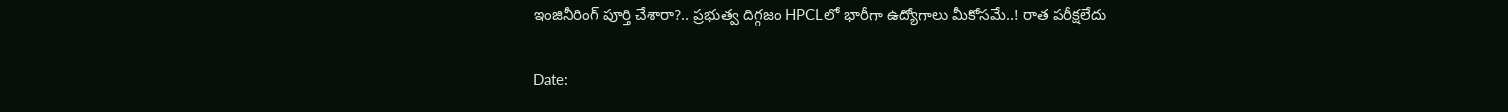ఇంజినీరింగ్ పూర్తి చేశారా?.. ప్రభుత్వ దిగ్గజం HPCLలో భారీగా ఉద్యోగాలు మీకోసమే..! రాత పరీక్షలేదు

Date: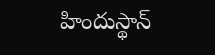హిందుస్థాన్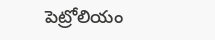పెట్రోలియం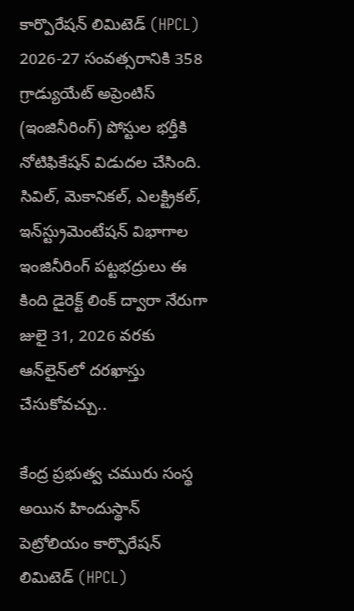కార్పొరేషన్ లిమిటెడ్ (HPCL) 2026-27 సంవత్సరానికి 358 గ్రాడ్యుయేట్ అప్రెంటిస్ (ఇంజినీరింగ్) పోస్టుల భర్తీకి నోటిఫికేషన్ విడుదల చేసింది. సివిల్, మెకానికల్, ఎలక్ట్రికల్, ఇన్‌స్ట్రుమెంటేషన్ విభాగాల ఇంజినీరింగ్ పట్టభద్రులు ఈ కింది డైరెక్ట్ లింక్ ద్వారా నేరుగా జులై 31, 2026 వరకు ఆన్‌లైన్‌లో దరఖాస్తు చేసుకోవచ్చు..

కేంద్ర ప్రభుత్వ చమురు సంస్థ అయిన హిందుస్థాన్ పెట్రోలియం కార్పొరేషన్ లిమిటెడ్ (HPCL)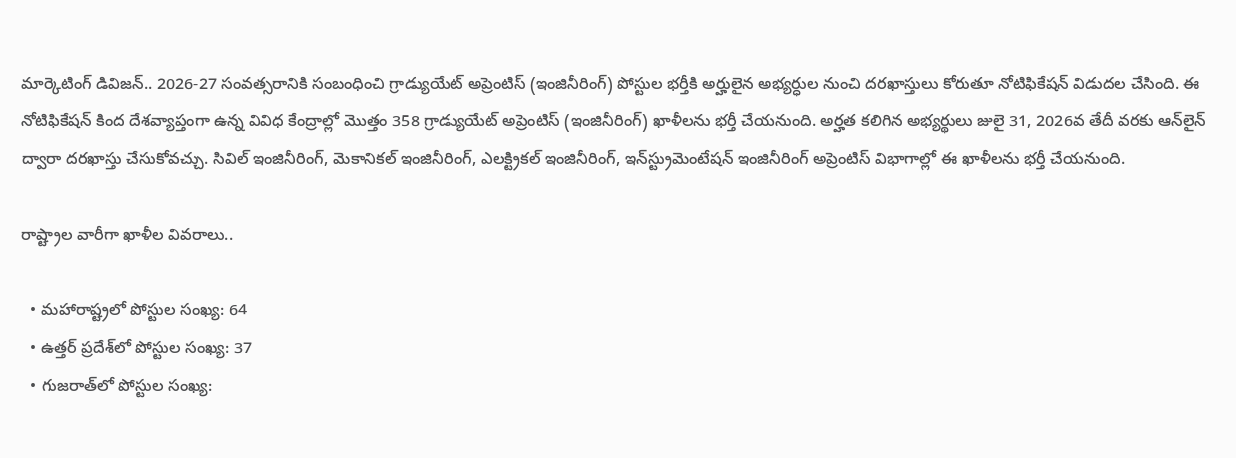మార్కెటింగ్ డివిజన్‌.. 2026-27 సంవత్సరానికి సంబంధించి గ్రాడ్యుయేట్ అప్రెంటిస్ (ఇంజినీరింగ్) పోస్టుల భర్తీకి అర్హులైన అభ్యర్ధుల నుంచి దరఖాస్తులు కోరుతూ నోటిఫికేషన్ విడుదల చేసింది. ఈ నోటిఫికేషన్‌ కింద దేశవ్యాప్తంగా ఉన్న వివిధ కేంద్రాల్లో మొత్తం 358 గ్రాడ్యుయేట్ అప్రెంటిస్ (ఇంజినీరింగ్) ఖాళీలను భర్తీ చేయనుంది. అర్హత కలిగిన అభ్యర్థులు జులై 31, 2026వ తేదీ వరకు ఆన్‌లైన్ ద్వారా దరఖాస్తు చేసుకోవచ్చు. సివిల్ ఇంజినీరింగ్, మెకానికల్ ఇంజినీరింగ్, ఎలక్ట్రికల్ ఇంజినీరింగ్, ఇన్‌స్ట్రుమెంటేషన్ ఇంజినీరింగ్ అప్రెంటిస్ విభాగాల్లో ఈ ఖాళీలను భర్తీ చేయనుంది.

రాష్ట్రాల వారీగా ఖాళీల వివరాలు..

  • మహారాష్ట్రలో పోస్టుల సంఖ్య: 64
  • ఉత్తర్ ప్రదేశ్‌లో పోస్టుల సంఖ్య: 37
  • గుజరాత్‌లో పోస్టుల సంఖ్య: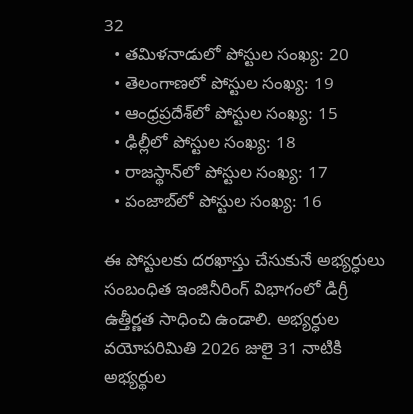32
  • తమిళనాడులో పోస్టుల సంఖ్య: 20
  • తెలంగాణలో పోస్టుల సంఖ్య: 19
  • ఆంధ్రప్రదేశ్‌లో పోస్టుల సంఖ్య: 15
  • ఢిల్లీలో పోస్టుల సంఖ్య: 18
  • రాజస్థాన్‌లో పోస్టుల సంఖ్య: 17
  • పంజాబ్‌లో పోస్టుల సంఖ్య: 16

ఈ పోస్టులకు దరఖాస్తు చేసుకునే అభ్యర్ధులు సంబంధిత ఇంజినీరింగ్ విభాగంలో డిగ్రీ ఉత్తీర్ణత సాధించి ఉండాలి. అభ్యర్ధుల వయోపరిమితి 2026 జులై 31 నాటికి అభ్యర్థుల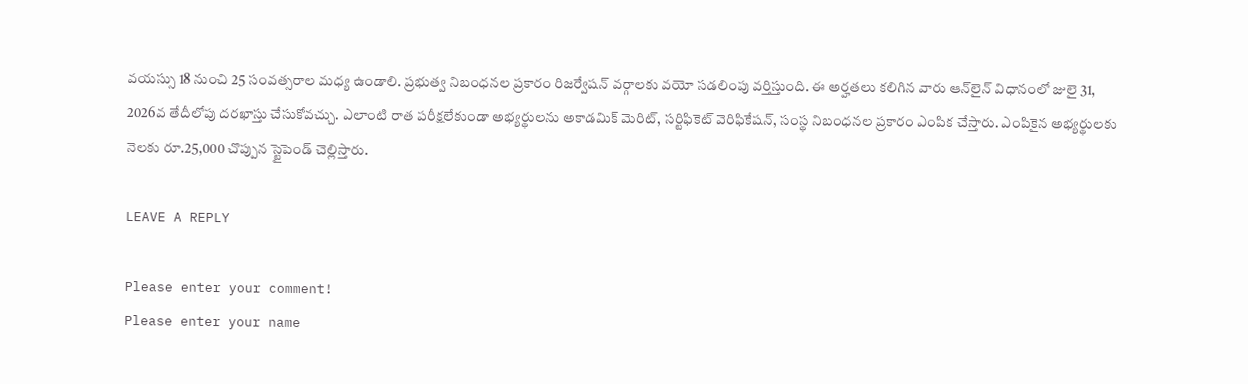వయస్సు 18 నుంచి 25 సంవత్సరాల మధ్య ఉండాలి. ప్రభుత్వ నిబంధనల ప్రకారం రిజర్వేషన్ వర్గాలకు వయో సడలింపు వర్తిస్తుంది. ఈ అర్హతలు కలిగిన వారు ఆన్‌లైన్‌ విధానంలో జులై 31, 2026వ తేదీలోపు దరఖాస్తు చేసుకోవచ్చు. ఎలాంటి రాత పరీక్షలేకుండా అభ్యర్థులను అకాడమిక్ మెరిట్, సర్టిఫికెట్ వెరిఫికేషన్, సంస్థ నిబంధనల ప్రకారం ఎంపిక చేస్తారు. ఎంపికైన అభ్యర్థులకు నెలకు రూ.25,000 చొప్పున స్టైపెండ్ చెల్లిస్తారు.

LEAVE A REPLY

Please enter your comment!
Please enter your name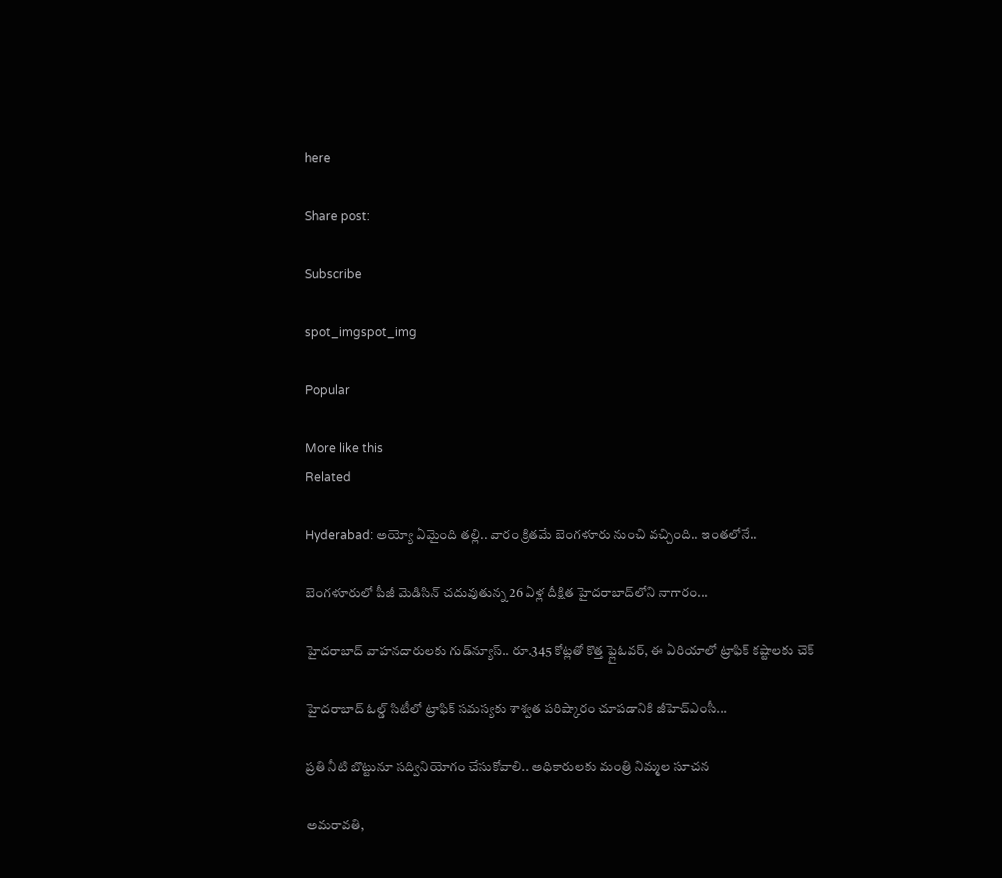here

Share post:

Subscribe

spot_imgspot_img

Popular

More like this
Related

Hyderabad: అయ్యో ఏమైంది తల్లి.. వారం క్రితమే బెంగళూరు నుంచి వచ్చింది.. ఇంతలోనే..

బెంగళూరులో పీజీ మెడిసిన్ చదువుతున్న 26 ఏళ్ల దీక్షిత హైదరాబాద్‌లోని నాగారం...

హైదరాబాద్ వాహనదారులకు గుడ్‌న్యూస్.. రూ.345 కోట్లతో కొత్త ఫ్లైఓవర్, ఈ ఏరియాలో ట్రాఫిక్ కష్టాలకు చెక్

హైదరాబాద్ ఓల్డ్ సిటీలో ట్రాఫిక్ సమస్యకు శాశ్వత పరిష్కారం చూపడానికి జీహెచ్‌ఎంసీ...

ప్రతి నీటి బొట్టునూ స‌ద్వినియోగం చేసుకోవాలి.. అధికారులకు మంత్రి నిమ్మల సూచన

అమరావతి,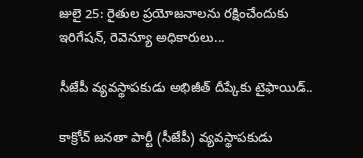జులై 25: రైతుల‌ ప్రయోజనాలను ర‌క్షించేందుకు ఇరిగేష‌న్, రెవెన్యూ అధికారులు...

సీజేపీ వ్యవస్థాపకుడు అభిజీత్ దీప్కేకు టైఫాయిడ్..

కాక్రోచ్ జనతా పార్టీ (సీజేపీ) వ్యవస్థాపకుడు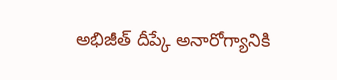అభిజీత్ దీప్కే అనారోగ్యానికి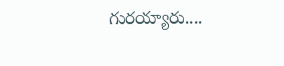గురయ్యారు....